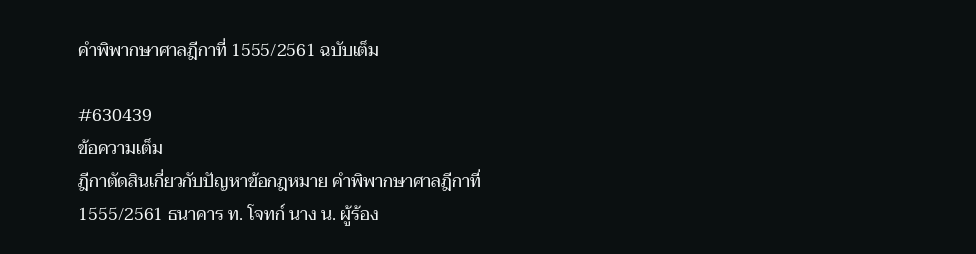คำพิพากษาศาลฎีกาที่ 1555/2561 ฉบับเต็ม

#630439
ข้อความเต็ม
ฎีกาตัดสินเกี่ยวกับปัญหาข้อกฎหมาย คำพิพากษาศาลฎีกาที่ 1555/2561 ธนาคาร ท. โจทก์ นาง น. ผู้ร้อง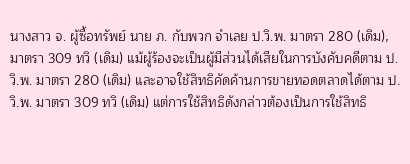นางสาว จ. ผู้ซื้อทรัพย์ นาย ภ. กับพวก จำเลย ป.วิ.พ. มาตรา 280 (เดิม), มาตรา 309 ทวิ (เดิม) แม้ผู้ร้องจะเป็นผู้มีส่วนได้เสียในการบังคับคดีตาม ป.วิ.พ. มาตรา 280 (เดิม) และอาจใช้สิทธิคัดค้านการขายทอดตลาดได้ตาม ป.วิ.พ. มาตรา 309 ทวิ (เดิม) แต่การใช้สิทธิดังกล่าวต้องเป็นการใช้สิทธิ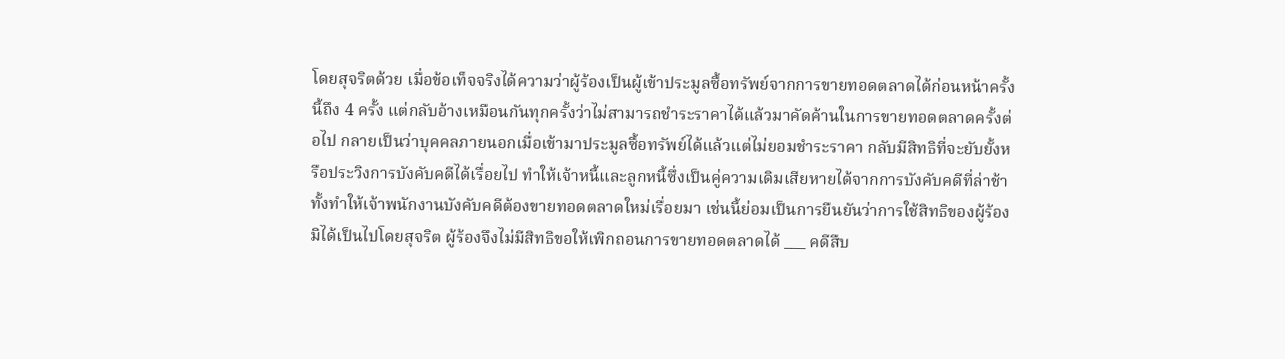โดยสุจริตด้วย เมื่อข้อเท็จจริงได้ความว่าผู้ร้องเป็นผู้เข้าประมูลซื้อทรัพย์จากการขายทอดตลาดได้ก่อนหน้าครั้งนี้ถึง 4 ครั้ง แต่กลับอ้างเหมือนกันทุกครั้งว่าไม่สามารถชำระราคาได้แล้วมาคัดค้านในการขายทอดตลาดครั้งต่อไป กลายเป็นว่าบุคคลภายนอกเมื่อเข้ามาประมูลซื้อทรัพย์ได้แล้วแต่ไม่ยอมชำระราคา กลับมีสิทธิที่จะยับยั้งหรือประวิงการบังคับคดีได้เรื่อยไป ทำให้เจ้าหนี้และลูกหนี้ซึ่งเป็นคู่ความเดิมเสียหายได้จากการบังคับคดีที่ล่าช้า ทั้งทำให้เจ้าพนักงานบังคับคดีต้องขายทอดตลาดใหม่เรื่อยมา เช่นนี้ย่อมเป็นการยืนยันว่าการใช้สิทธิของผู้ร้องมิได้เป็นไปโดยสุจริต ผู้ร้องจึงไม่มีสิทธิขอให้เพิกถอนการขายทอดตลาดได้ ___ คดีสืบ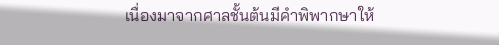เนื่องมาจากศาลชั้นต้นมีคำพิพากษาให้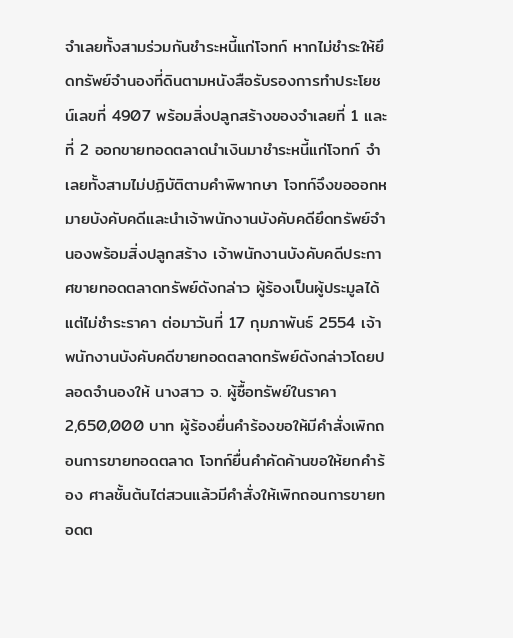จำเลยทั้งสามร่วมกันชำระหนี้แก่โจทก์ หากไม่ชำระให้ยึดทรัพย์จำนองที่ดินตามหนังสือรับรองการทำประโยชน์เลขที่ 4907 พร้อมสิ่งปลูกสร้างของจำเลยที่ 1 และที่ 2 ออกขายทอดตลาดนำเงินมาชำระหนี้แก่โจทก์ จำเลยทั้งสามไม่ปฏิบัติตามคำพิพากษา โจทก์จึงขอออกหมายบังคับคดีและนำเจ้าพนักงานบังคับคดียึดทรัพย์จำนองพร้อมสิ่งปลูกสร้าง เจ้าพนักงานบังคับคดีประกาศขายทอดตลาดทรัพย์ดังกล่าว ผู้ร้องเป็นผู้ประมูลได้ แต่ไม่ชำระราคา ต่อมาวันที่ 17 กุมภาพันธ์ 2554 เจ้าพนักงานบังคับคดีขายทอดตลาดทรัพย์ดังกล่าวโดยปลอดจำนองให้ นางสาว จ. ผู้ซื้อทรัพย์ในราคา 2,650,000 บาท ผู้ร้องยื่นคำร้องขอให้มีคำสั่งเพิกถอนการขายทอดตลาด โจทก์ยื่นคำคัดค้านขอให้ยกคำร้อง ศาลชั้นต้นไต่สวนแล้วมีคำสั่งให้เพิกถอนการขายทอดต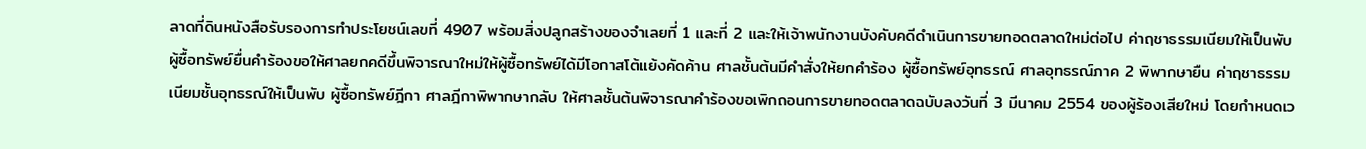ลาดที่ดินหนังสือรับรองการทำประโยชน์เลขที่ 4907 พร้อมสิ่งปลูกสร้างของจำเลยที่ 1 และที่ 2 และให้เจ้าพนักงานบังคับคดีดำเนินการขายทอดตลาดใหม่ต่อไป ค่าฤชาธรรมเนียมให้เป็นพับ ผู้ซื้อทรัพย์ยื่นคำร้องขอให้ศาลยกคดีขึ้นพิจารณาใหม่ให้ผู้ซื้อทรัพย์ได้มีโอกาสโต้แย้งคัดค้าน ศาลชั้นต้นมีคำสั่งให้ยกคำร้อง ผู้ซื้อทรัพย์อุทธรณ์ ศาลอุทธรณ์ภาค 2 พิพากษายืน ค่าฤชาธรรมเนียมชั้นอุทธรณ์ให้เป็นพับ ผู้ซื้อทรัพย์ฎีกา ศาลฎีกาพิพากษากลับ ให้ศาลชั้นต้นพิจารณาคำร้องขอเพิกถอนการขายทอดตลาดฉบับลงวันที่ 3 มีนาคม 2554 ของผู้ร้องเสียใหม่ โดยกำหนดเว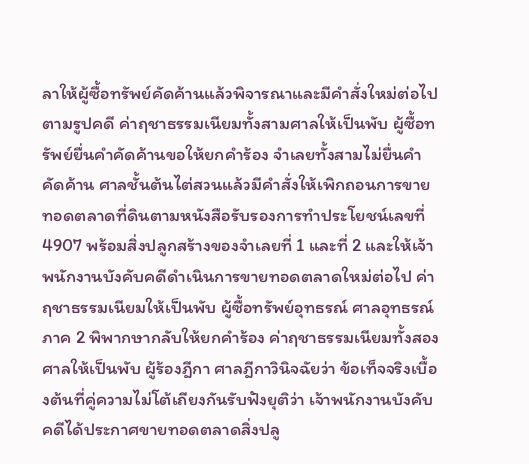ลาให้ผู้ซื้อทรัพย์คัดค้านแล้วพิจารณาและมีคำสั่งใหม่ต่อไปตามรูปคดี ค่าฤชาธรรมเนียมทั้งสามศาลให้เป็นพับ ผู้ซื้อทรัพย์ยื่นคำคัดค้านขอให้ยกคำร้อง จำเลยทั้งสามไม่ยื่นคำคัดค้าน ศาลชั้นต้นไต่สวนแล้วมีคำสั่งให้เพิกถอนการขายทอดตลาดที่ดินตามหนังสือรับรองการทำประโยชน์เลขที่ 4907 พร้อมสิ่งปลูกสร้างของจำเลยที่ 1 และที่ 2 และให้เจ้าพนักงานบังคับคดีดำเนินการขายทอดตลาดใหม่ต่อไป ค่าฤชาธรรมเนียมให้เป็นพับ ผู้ซื้อทรัพย์อุทธรณ์ ศาลอุทธรณ์ภาค 2 พิพากษากลับให้ยกคำร้อง ค่าฤชาธรรมเนียมทั้งสองศาลให้เป็นพับ ผู้ร้องฎีกา ศาลฎีกาวินิจฉัยว่า ข้อเท็จจริงเบื้องต้นที่คู่ความไม่โต้เถียงกันรับฟังยุติว่า เจ้าพนักงานบังคับคดีได้ประกาศขายทอดตลาดสิ่งปลู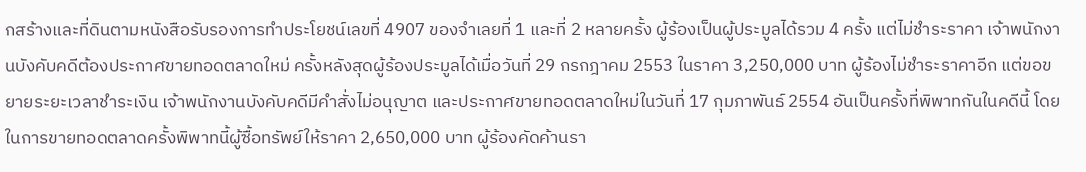กสร้างและที่ดินตามหนังสือรับรองการทำประโยชน์เลขที่ 4907 ของจำเลยที่ 1 และที่ 2 หลายครั้ง ผู้ร้องเป็นผู้ประมูลได้รวม 4 ครั้ง แต่ไม่ชำระราคา เจ้าพนักงานบังคับคดีต้องประกาศขายทอดตลาดใหม่ ครั้งหลังสุดผู้ร้องประมูลได้เมื่อวันที่ 29 กรกฎาคม 2553 ในราคา 3,250,000 บาท ผู้ร้องไม่ชำระราคาอีก แต่ขอขยายระยะเวลาชำระเงิน เจ้าพนักงานบังคับคดีมีคำสั่งไม่อนุญาต และประกาศขายทอดตลาดใหม่ในวันที่ 17 กุมภาพันธ์ 2554 อันเป็นครั้งที่พิพาทกันในคดีนี้ โดยในการขายทอดตลาดครั้งพิพาทนี้ผู้ซื้อทรัพย์ให้ราคา 2,650,000 บาท ผู้ร้องคัดค้านรา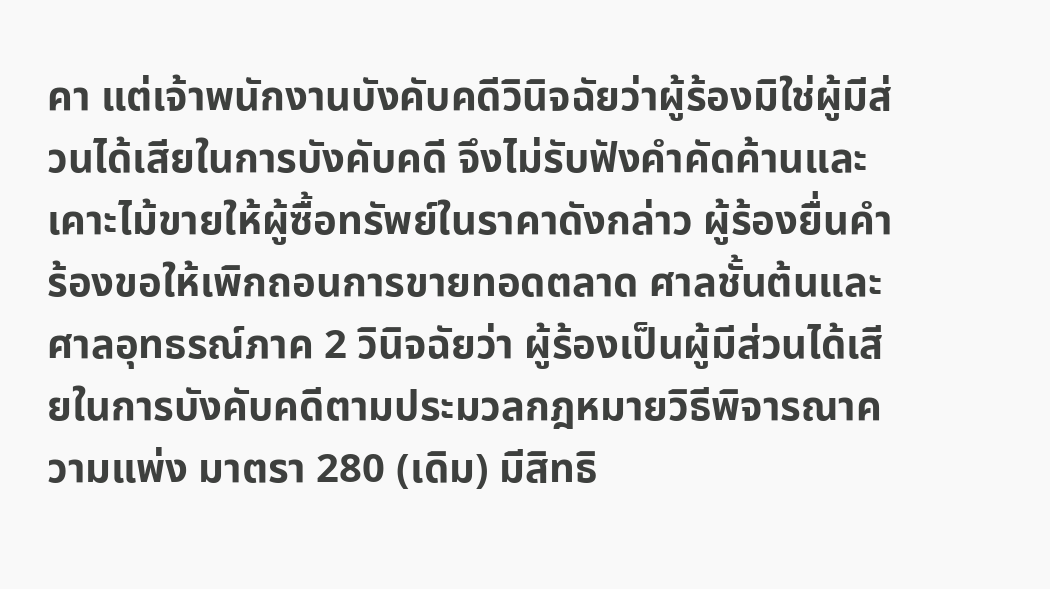คา แต่เจ้าพนักงานบังคับคดีวินิจฉัยว่าผู้ร้องมิใช่ผู้มีส่วนได้เสียในการบังคับคดี จึงไม่รับฟังคำคัดค้านและเคาะไม้ขายให้ผู้ซื้อทรัพย์ในราคาดังกล่าว ผู้ร้องยื่นคำร้องขอให้เพิกถอนการขายทอดตลาด ศาลชั้นต้นและศาลอุทธรณ์ภาค 2 วินิจฉัยว่า ผู้ร้องเป็นผู้มีส่วนได้เสียในการบังคับคดีตามประมวลกฎหมายวิธีพิจารณาความแพ่ง มาตรา 280 (เดิม) มีสิทธิ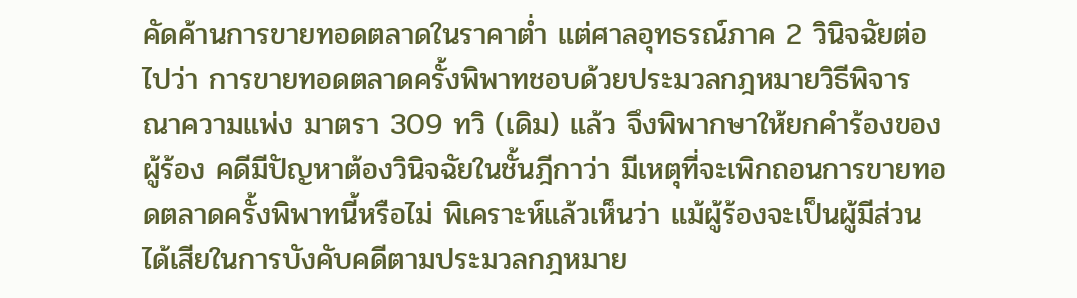คัดค้านการขายทอดตลาดในราคาต่ำ แต่ศาลอุทธรณ์ภาค 2 วินิจฉัยต่อไปว่า การขายทอดตลาดครั้งพิพาทชอบด้วยประมวลกฎหมายวิธีพิจารณาความแพ่ง มาตรา 309 ทวิ (เดิม) แล้ว จึงพิพากษาให้ยกคำร้องของผู้ร้อง คดีมีปัญหาต้องวินิจฉัยในชั้นฎีกาว่า มีเหตุที่จะเพิกถอนการขายทอดตลาดครั้งพิพาทนี้หรือไม่ พิเคราะห์แล้วเห็นว่า แม้ผู้ร้องจะเป็นผู้มีส่วนได้เสียในการบังคับคดีตามประมวลกฎหมาย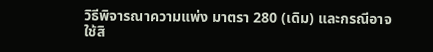วิธีพิจารณาความแพ่ง มาตรา 280 (เดิม) และกรณีอาจใช้สิ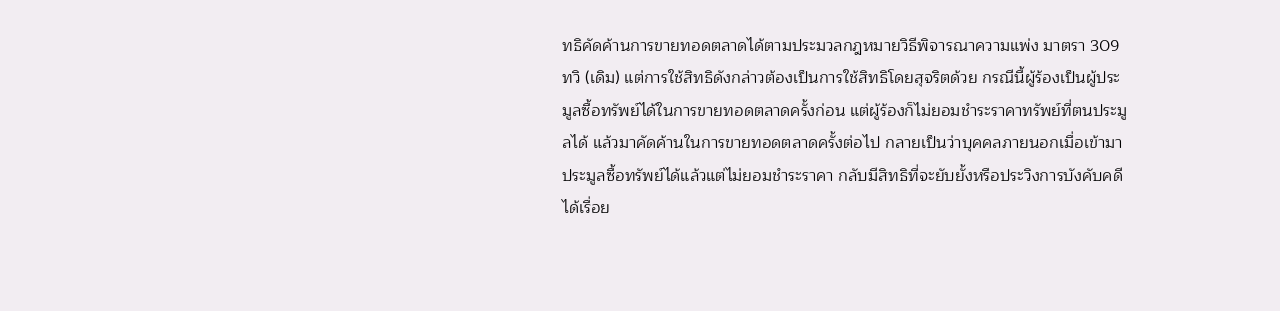ทธิคัดค้านการขายทอดตลาดได้ตามประมวลกฎหมายวิธีพิจารณาความแพ่ง มาตรา 309 ทวิ (เดิม) แต่การใช้สิทธิดังกล่าวต้องเป็นการใช้สิทธิโดยสุจริตด้วย กรณีนี้ผู้ร้องเป็นผู้ประมูลซื้อทรัพย์ได้ในการขายทอดตลาดครั้งก่อน แต่ผู้ร้องก็ไม่ยอมชำระราคาทรัพย์ที่ตนประมูลได้ แล้วมาคัดค้านในการขายทอดตลาดครั้งต่อไป กลายเป็นว่าบุคคลภายนอกเมื่อเข้ามาประมูลซื้อทรัพย์ได้แล้วแต่ไม่ยอมชำระราคา กลับมีสิทธิที่จะยับยั้งหรือประวิงการบังคับคดีได้เรื่อย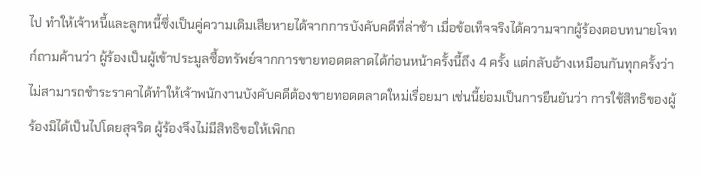ไป ทำให้เจ้าหนี้และลูกหนี้ซึ่งเป็นคู่ความเดิมเสียหายได้จากการบังคับคดีที่ล่าช้า เมื่อข้อเท็จจริงได้ความจากผู้ร้องตอบทนายโจทก์ถามค้านว่า ผู้ร้องเป็นผู้เข้าประมูลซื้อทรัพย์จากการขายทอดตลาดได้ก่อนหน้าครั้งนี้ถึง 4 ครั้ง แต่กลับอ้างเหมือนกันทุกครั้งว่าไม่สามารถชำระราคาได้ทำให้เจ้าพนักงานบังคับคดีต้องขายทอดตลาดใหม่เรื่อยมา เช่นนี้ย่อมเป็นการยืนยันว่า การใช้สิทธิของผู้ร้องมิได้เป็นไปโดยสุจริต ผู้ร้องจึงไม่มีสิทธิขอให้เพิกถ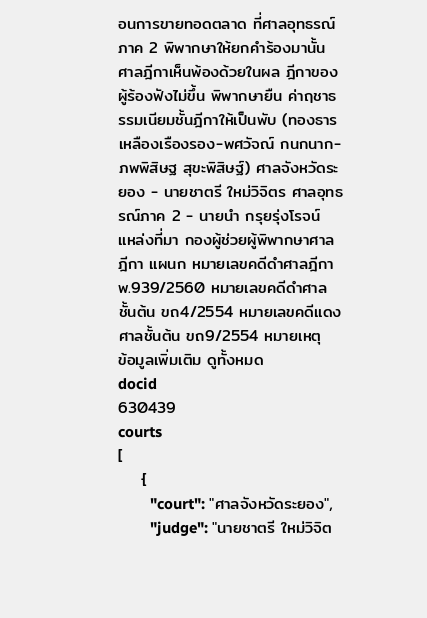อนการขายทอดตลาด ที่ศาลอุทธรณ์ภาค 2 พิพากษาให้ยกคำร้องมานั้น ศาลฎีกาเห็นพ้องด้วยในผล ฎีกาของผู้ร้องฟังไม่ขึ้น พิพากษายืน ค่าฤชาธรรมเนียมชั้นฎีกาให้เป็นพับ (ทองธาร เหลืองเรืองรอง-พศวัจณ์ กนกนาก-ภพพิสิษฐ สุขะพิสิษฐ์) ศาลจังหวัดระยอง - นายชาตรี ใหม่วิจิตร ศาลอุทธรณ์ภาค 2 - นายนำ กรุยรุ่งโรจน์ แหล่งที่มา กองผู้ช่วยผู้พิพากษาศาลฎีกา แผนก หมายเลขคดีดำศาลฎีกา พ.939/2560 หมายเลขคดีดำศาลชั้นต้น ขถ4/2554 หมายเลขคดีแดงศาลชั้นต้น ขถ9/2554 หมายเหตุ
ข้อมูลเพิ่มเติม ดูทั้งหมด
docid
630439
courts
[
    {
        "court": "ศาลจังหวัดระยอง",
        "judge": "นายชาตรี ใหม่วิจิต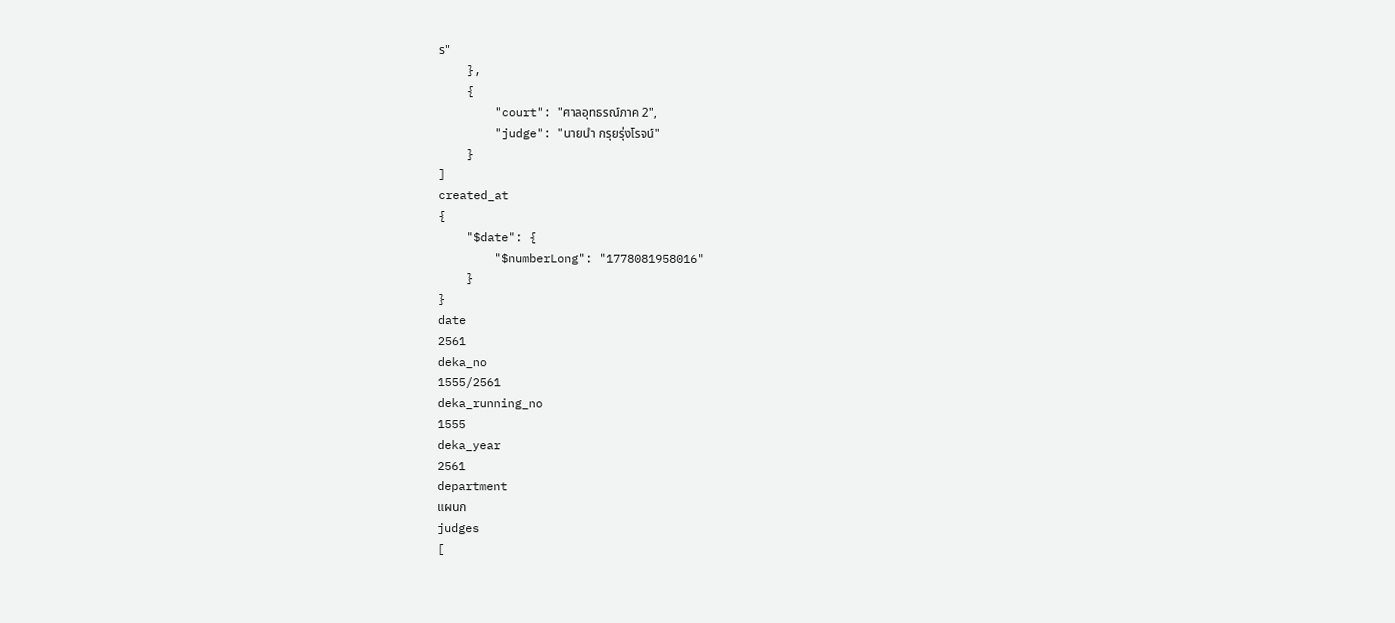ร"
    },
    {
        "court": "ศาลอุทธรณ์ภาค 2",
        "judge": "นายนำ กรุยรุ่งโรจน์"
    }
]
created_at
{
    "$date": {
        "$numberLong": "1778081958016"
    }
}
date
2561
deka_no
1555/2561
deka_running_no
1555
deka_year
2561
department
แผนก
judges
[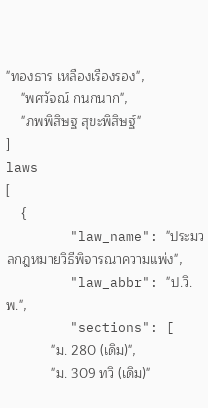"ทองธาร เหลืองเรืองรอง",
    "พศวัจณ์ กนกนาก",
    "ภพพิสิษฐ สุขะพิสิษฐ์"
]
laws
[
    {
        "law_name": "ประมวลกฎหมายวิธีพิจารณาความแพ่ง",
        "law_abbr": "ป.วิ.พ.",
        "sections": [
            "ม. 280 (เดิม)",
            "ม. 309 ทวิ (เดิม)"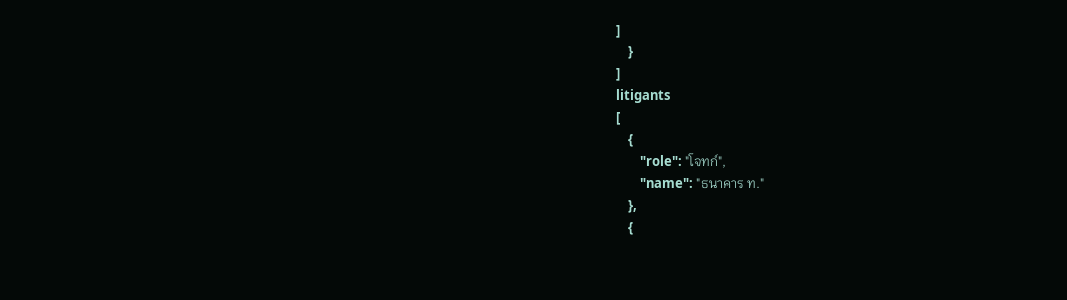]
    }
]
litigants
[
    {
        "role": "โจทก์",
        "name": "ธนาคาร ท."
    },
    {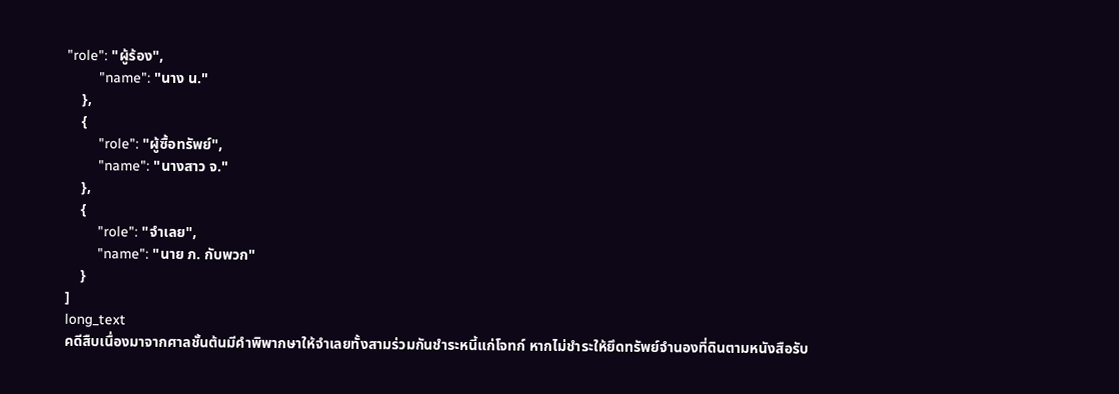"role": "ผู้ร้อง",
        "name": "นาง น."
    },
    {
        "role": "ผู้ซื้อทรัพย์",
        "name": "นางสาว จ."
    },
    {
        "role": "จำเลย",
        "name": "นาย ภ. กับพวก"
    }
]
long_text
คดีสืบเนื่องมาจากศาลชั้นต้นมีคำพิพากษาให้จำเลยทั้งสามร่วมกันชำระหนี้แก่โจทก์ หากไม่ชำระให้ยึดทรัพย์จำนองที่ดินตามหนังสือรับ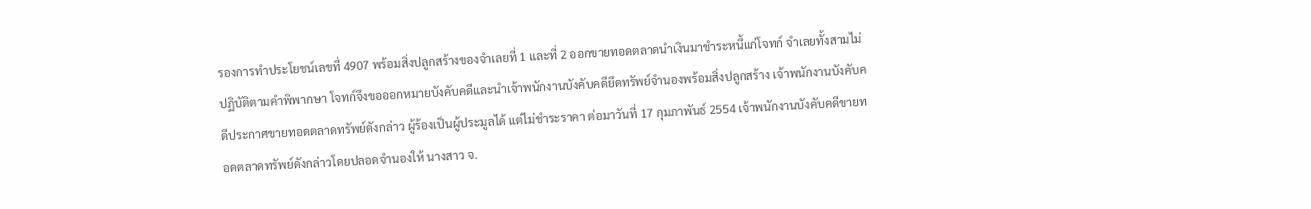รองการทำประโยชน์เลขที่ 4907 พร้อมสิ่งปลูกสร้างของจำเลยที่ 1 และที่ 2 ออกขายทอดตลาดนำเงินมาชำระหนี้แก่โจทก์ จำเลยทั้งสามไม่ปฏิบัติตามคำพิพากษา โจทก์จึงขอออกหมายบังคับคดีและนำเจ้าพนักงานบังคับคดียึดทรัพย์จำนองพร้อมสิ่งปลูกสร้าง เจ้าพนักงานบังคับคดีประกาศขายทอดตลาดทรัพย์ดังกล่าว ผู้ร้องเป็นผู้ประมูลได้ แต่ไม่ชำระราคา ต่อมาวันที่ 17 กุมภาพันธ์ 2554 เจ้าพนักงานบังคับคดีขายทอดตลาดทรัพย์ดังกล่าวโดยปลอดจำนองให้ นางสาว จ.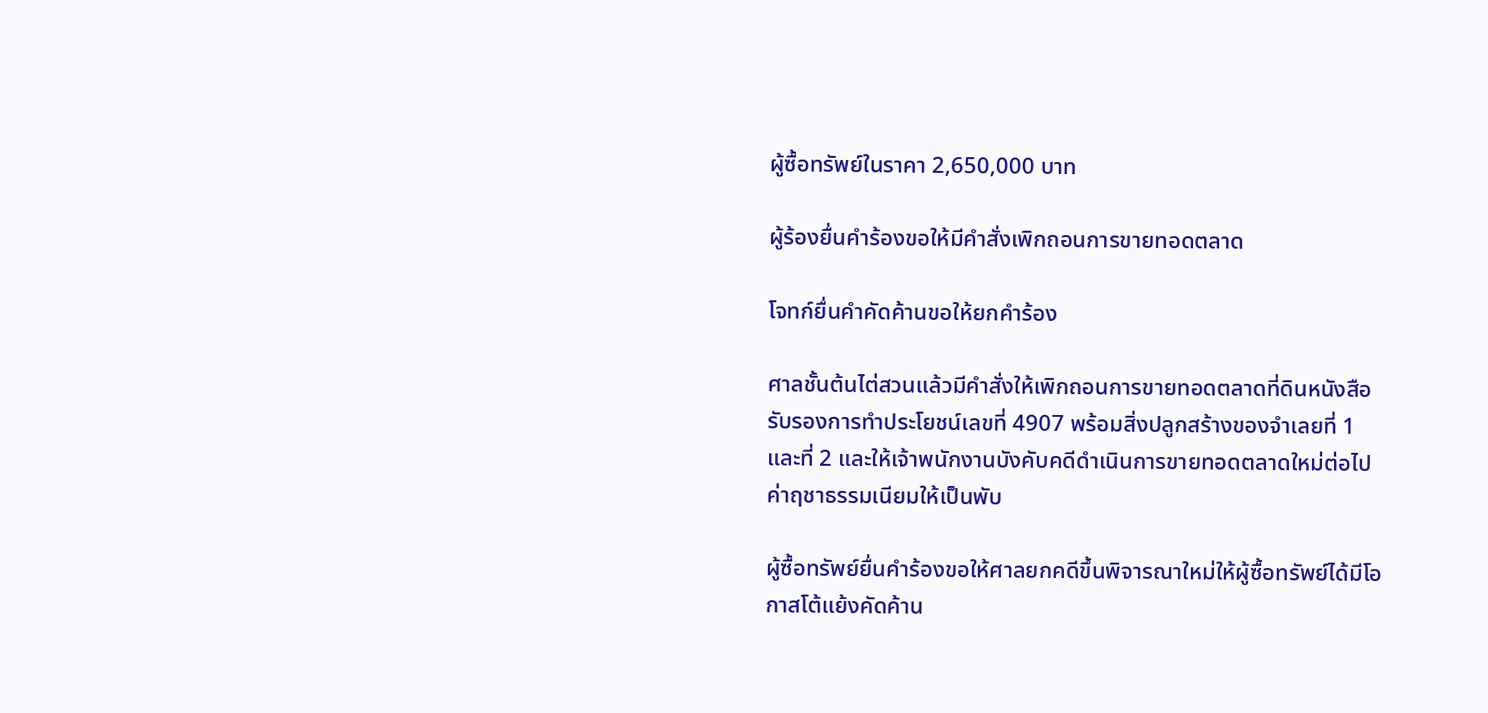ผู้ซื้อทรัพย์ในราคา 2,650,000 บาท

ผู้ร้องยื่นคำร้องขอให้มีคำสั่งเพิกถอนการขายทอดตลาด

โจทก์ยื่นคำคัดค้านขอให้ยกคำร้อง

ศาลชั้นต้นไต่สวนแล้วมีคำสั่งให้เพิกถอนการขายทอดตลาดที่ดินหนังสือรับรองการทำประโยชน์เลขที่ 4907 พร้อมสิ่งปลูกสร้างของจำเลยที่ 1 และที่ 2 และให้เจ้าพนักงานบังคับคดีดำเนินการขายทอดตลาดใหม่ต่อไป ค่าฤชาธรรมเนียมให้เป็นพับ

ผู้ซื้อทรัพย์ยื่นคำร้องขอให้ศาลยกคดีขึ้นพิจารณาใหม่ให้ผู้ซื้อทรัพย์ได้มีโอกาสโต้แย้งคัดค้าน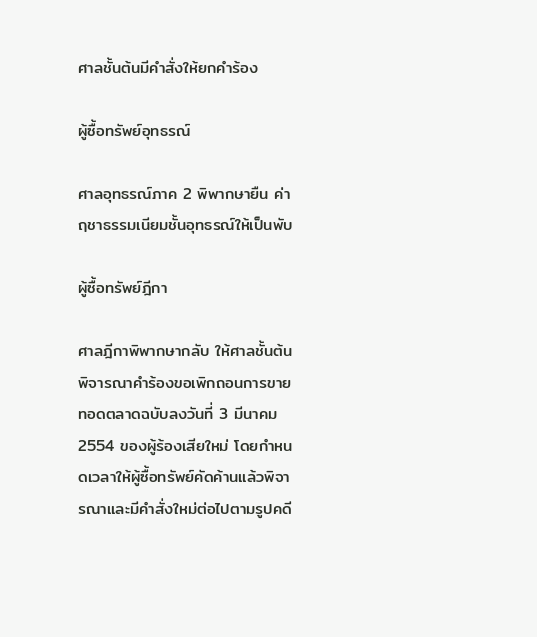ศาลชั้นต้นมีคำสั่งให้ยกคำร้อง

ผู้ซื้อทรัพย์อุทธรณ์

ศาลอุทธรณ์ภาค 2 พิพากษายืน ค่าฤชาธรรมเนียมชั้นอุทธรณ์ให้เป็นพับ

ผู้ซื้อทรัพย์ฎีกา

ศาลฎีกาพิพากษากลับ ให้ศาลชั้นต้นพิจารณาคำร้องขอเพิกถอนการขายทอดตลาดฉบับลงวันที่ 3 มีนาคม 2554 ของผู้ร้องเสียใหม่ โดยกำหนดเวลาให้ผู้ซื้อทรัพย์คัดค้านแล้วพิจารณาและมีคำสั่งใหม่ต่อไปตามรูปคดี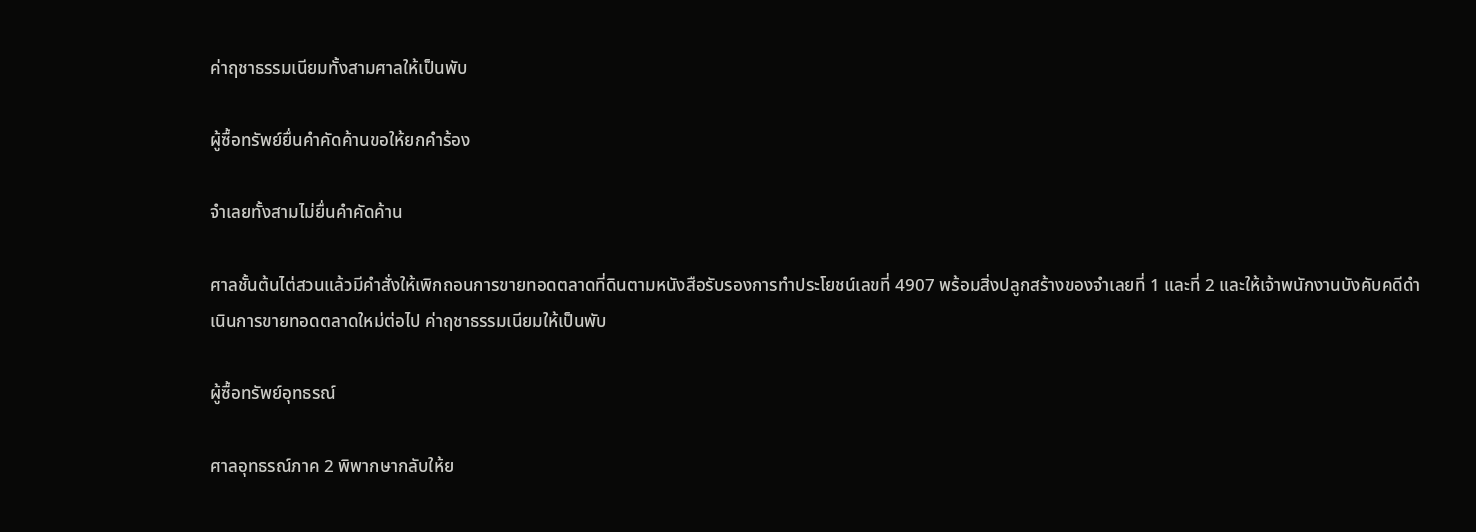ค่าฤชาธรรมเนียมทั้งสามศาลให้เป็นพับ

ผู้ซื้อทรัพย์ยื่นคำคัดค้านขอให้ยกคำร้อง

จำเลยทั้งสามไม่ยื่นคำคัดค้าน

ศาลชั้นต้นไต่สวนแล้วมีคำสั่งให้เพิกถอนการขายทอดตลาดที่ดินตามหนังสือรับรองการทำประโยชน์เลขที่ 4907 พร้อมสิ่งปลูกสร้างของจำเลยที่ 1 และที่ 2 และให้เจ้าพนักงานบังคับคดีดำเนินการขายทอดตลาดใหม่ต่อไป ค่าฤชาธรรมเนียมให้เป็นพับ

ผู้ซื้อทรัพย์อุทธรณ์

ศาลอุทธรณ์ภาค 2 พิพากษากลับให้ย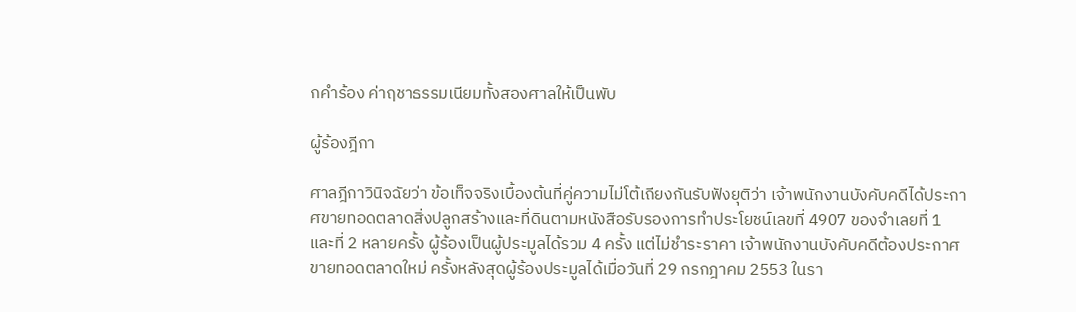กคำร้อง ค่าฤชาธรรมเนียมทั้งสองศาลให้เป็นพับ

ผู้ร้องฎีกา

ศาลฎีกาวินิจฉัยว่า ข้อเท็จจริงเบื้องต้นที่คู่ความไม่โต้เถียงกันรับฟังยุติว่า เจ้าพนักงานบังคับคดีได้ประกาศขายทอดตลาดสิ่งปลูกสร้างและที่ดินตามหนังสือรับรองการทำประโยชน์เลขที่ 4907 ของจำเลยที่ 1 และที่ 2 หลายครั้ง ผู้ร้องเป็นผู้ประมูลได้รวม 4 ครั้ง แต่ไม่ชำระราคา เจ้าพนักงานบังคับคดีต้องประกาศขายทอดตลาดใหม่ ครั้งหลังสุดผู้ร้องประมูลได้เมื่อวันที่ 29 กรกฎาคม 2553 ในรา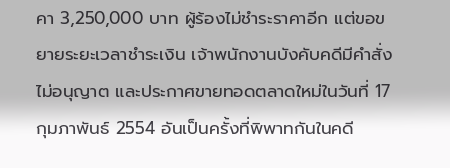คา 3,250,000 บาท ผู้ร้องไม่ชำระราคาอีก แต่ขอขยายระยะเวลาชำระเงิน เจ้าพนักงานบังคับคดีมีคำสั่งไม่อนุญาต และประกาศขายทอดตลาดใหม่ในวันที่ 17 กุมภาพันธ์ 2554 อันเป็นครั้งที่พิพาทกันในคดี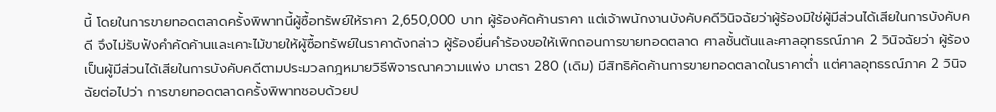นี้ โดยในการขายทอดตลาดครั้งพิพาทนี้ผู้ซื้อทรัพย์ให้ราคา 2,650,000 บาท ผู้ร้องคัดค้านราคา แต่เจ้าพนักงานบังคับคดีวินิจฉัยว่าผู้ร้องมิใช่ผู้มีส่วนได้เสียในการบังคับคดี จึงไม่รับฟังคำคัดค้านและเคาะไม้ขายให้ผู้ซื้อทรัพย์ในราคาดังกล่าว ผู้ร้องยื่นคำร้องขอให้เพิกถอนการขายทอดตลาด ศาลชั้นต้นและศาลอุทธรณ์ภาค 2 วินิจฉัยว่า ผู้ร้องเป็นผู้มีส่วนได้เสียในการบังคับคดีตามประมวลกฎหมายวิธีพิจารณาความแพ่ง มาตรา 280 (เดิม) มีสิทธิคัดค้านการขายทอดตลาดในราคาต่ำ แต่ศาลอุทธรณ์ภาค 2 วินิจฉัยต่อไปว่า การขายทอดตลาดครั้งพิพาทชอบด้วยป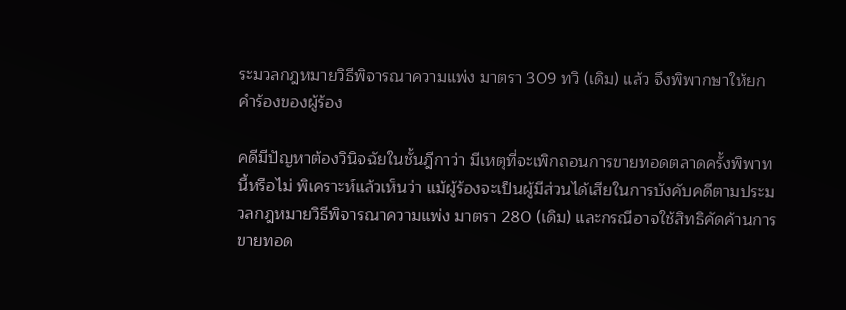ระมวลกฎหมายวิธีพิจารณาความแพ่ง มาตรา 309 ทวิ (เดิม) แล้ว จึงพิพากษาให้ยกคำร้องของผู้ร้อง

คดีมีปัญหาต้องวินิจฉัยในชั้นฎีกาว่า มีเหตุที่จะเพิกถอนการขายทอดตลาดครั้งพิพาทนี้หรือไม่ พิเคราะห์แล้วเห็นว่า แม้ผู้ร้องจะเป็นผู้มีส่วนได้เสียในการบังคับคดีตามประมวลกฎหมายวิธีพิจารณาความแพ่ง มาตรา 280 (เดิม) และกรณีอาจใช้สิทธิคัดค้านการขายทอด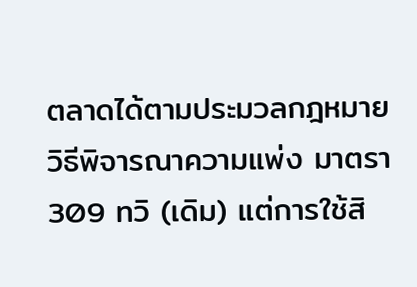ตลาดได้ตามประมวลกฎหมายวิธีพิจารณาความแพ่ง มาตรา 309 ทวิ (เดิม) แต่การใช้สิ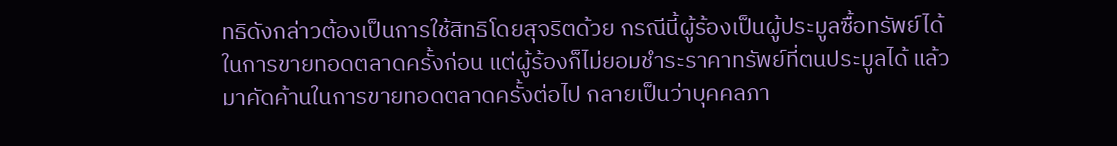ทธิดังกล่าวต้องเป็นการใช้สิทธิโดยสุจริตด้วย กรณีนี้ผู้ร้องเป็นผู้ประมูลซื้อทรัพย์ได้ในการขายทอดตลาดครั้งก่อน แต่ผู้ร้องก็ไม่ยอมชำระราคาทรัพย์ที่ตนประมูลได้ แล้วมาคัดค้านในการขายทอดตลาดครั้งต่อไป กลายเป็นว่าบุคคลภา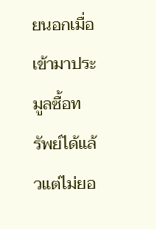ยนอกเมื่อเข้ามาประมูลซื้อทรัพย์ได้แล้วแต่ไม่ยอ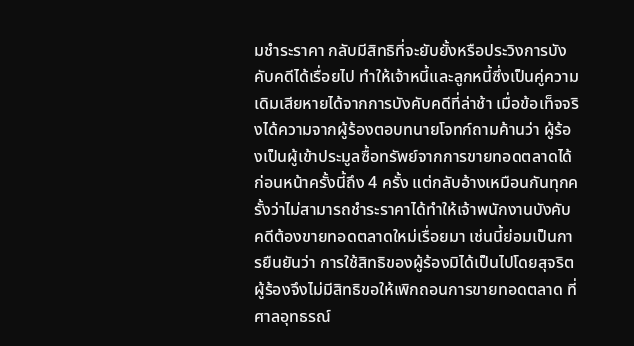มชำระราคา กลับมีสิทธิที่จะยับยั้งหรือประวิงการบังคับคดีได้เรื่อยไป ทำให้เจ้าหนี้และลูกหนี้ซึ่งเป็นคู่ความเดิมเสียหายได้จากการบังคับคดีที่ล่าช้า เมื่อข้อเท็จจริงได้ความจากผู้ร้องตอบทนายโจทก์ถามค้านว่า ผู้ร้องเป็นผู้เข้าประมูลซื้อทรัพย์จากการขายทอดตลาดได้ก่อนหน้าครั้งนี้ถึง 4 ครั้ง แต่กลับอ้างเหมือนกันทุกครั้งว่าไม่สามารถชำระราคาได้ทำให้เจ้าพนักงานบังคับคดีต้องขายทอดตลาดใหม่เรื่อยมา เช่นนี้ย่อมเป็นการยืนยันว่า การใช้สิทธิของผู้ร้องมิได้เป็นไปโดยสุจริต ผู้ร้องจึงไม่มีสิทธิขอให้เพิกถอนการขายทอดตลาด ที่ศาลอุทธรณ์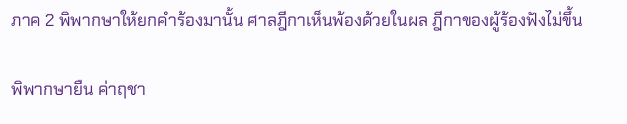ภาค 2 พิพากษาให้ยกคำร้องมานั้น ศาลฎีกาเห็นพ้องด้วยในผล ฎีกาของผู้ร้องฟังไม่ขึ้น

พิพากษายืน ค่าฤชา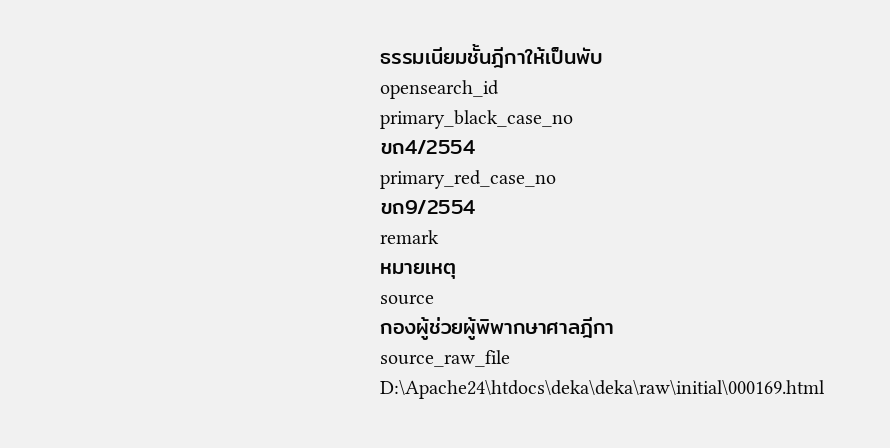ธรรมเนียมชั้นฎีกาให้เป็นพับ
opensearch_id
primary_black_case_no
ขถ4/2554
primary_red_case_no
ขถ9/2554
remark
หมายเหตุ
source
กองผู้ช่วยผู้พิพากษาศาลฎีกา
source_raw_file
D:\Apache24\htdocs\deka\deka\raw\initial\000169.html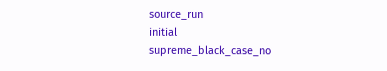source_run
initial
supreme_black_case_no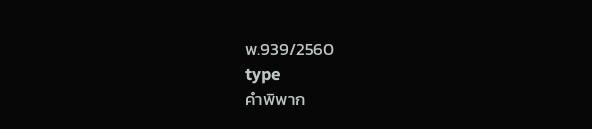พ.939/2560
type
คำพิพาก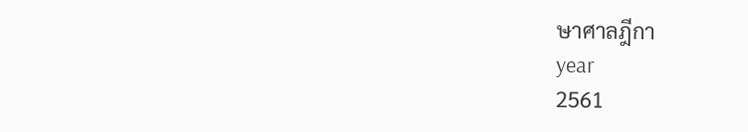ษาศาลฎีกา
year
2561